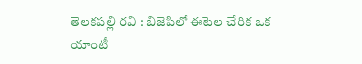తెలకపల్లి రవి : బిజెపిలో ఈటెల చేరిక ఒక యాంటీ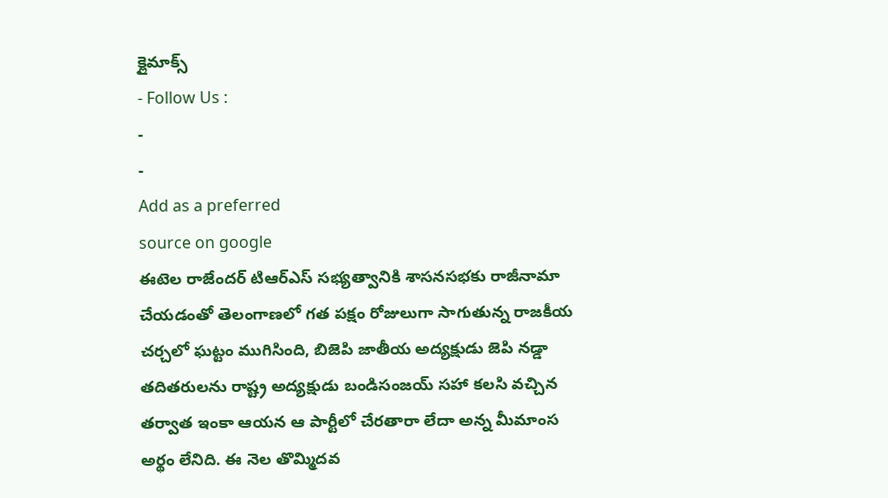క్లైమాక్స్
- Follow Us :
-
-
Add as a preferred
source on google
ఈటెల రాజేందర్ టిఆర్ఎస్ సభ్యత్వానికి శాసనసభకు రాజీనామా చేయడంతో తెలంగాణలో గత పక్షం రోజులుగా సాగుతున్న రాజకీయ చర్చలో ఘట్టం ముగిసింది, బిజెపి జాతీయ అద్యక్షుడు జెపి నడ్డా తదితరులను రాష్ట్ర అద్యక్షుడు బండిసంజయ్ సహా కలసి వచ్చిన తర్వాత ఇంకా ఆయన ఆ పార్టీలో చేరతారా లేదా అన్న మీమాంస అర్థం లేనిది. ఈ నెల తొమ్మిదవ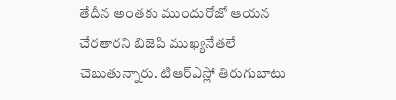తేదీన అంతకు ముందురోజో ఆయన చేరతారని బిజెపి ముఖ్యనేతలే చెబుతున్నారు. టిఆర్ఎస్లో తిరుగుబాటు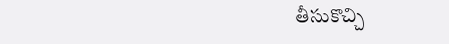తీసుకొచ్చి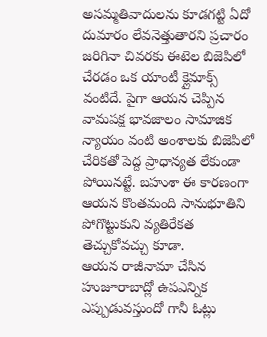అసమ్మతివాదులను కూడగట్టి ఏదో దుమారం లేవనెత్తుతారని ప్రచారం జరిగినా చివరకు ఈటెల బిజెపిలో చేరడం ఒక యాంటీ క్లైమాక్స్ వంటిదే. పైగా ఆయన చెప్పిన వామపక్ష భావజాలం సామాజిక న్యాయం వంటి అంశాలకు బిజెపిలో చేరికతో పెద్ద ప్రాధాన్యత లేకుండా పోయినట్టే. బహుశా ఈ కారణంగా ఆయన కొంతమంది సానుభూతిని పోగొట్టుకుని వ్యతిరేకత తెచ్చుకోవచ్చు కూడా.
ఆయన రాజీనామా చేసిన హుజూరాబాద్లో ఉపఎన్నిక ఎప్పుడువస్తుందో గానీ ఓట్లు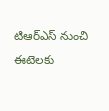టిఆర్ఎస్ నుంచి ఈటెలకు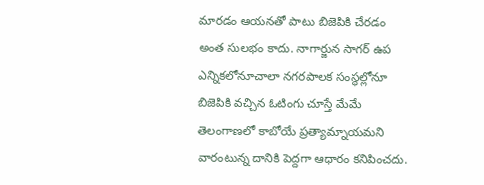మారడం ఆయనతో పాటు బిజెపికి చేరడం అంత సులభం కాదు. నాగార్జున సాగర్ ఉప ఎన్నికలోనూచాలా నగరపాలక సంస్థల్లోనూ బిజెపికి వచ్చిన ఓటింగు చూస్తే మేమే తెలంగాణలో కాబోయే ప్రత్యామ్నాయమని వారంటున్న దానికి పెద్దగా ఆధారం కనిపించదు.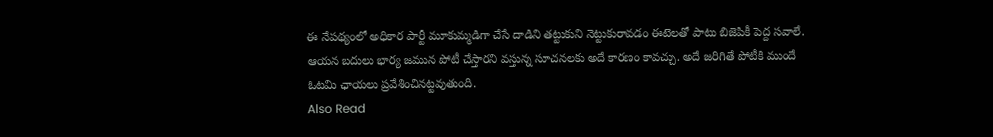ఈ నేపథ్యంలో అధికార పార్టీ మూకుమ్మడిగా చేసే దాడిని తట్టుకుని నెట్టుకురావడం ఈటెలతో పాటు బిజెపికీ పెద్ద సవాలే. ఆయన బదులు భార్య జమున పోటీ చేస్తారని వస్తున్న సూచనలకు అదే కారణం కావచ్చు. అదే జరిగితే పోటీకి ముందే ఓటమి ఛాయలు ప్రవేశించినట్టవుతుంది.
Also Read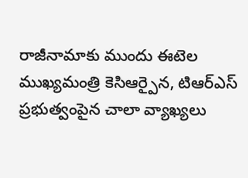రాజీనామాకు ముందు ఈటెల ముఖ్యమంత్రి కెసిఆర్పైన, టిఆర్ఎస్ ప్రభుత్వంపైన చాలా వ్యాఖ్యలు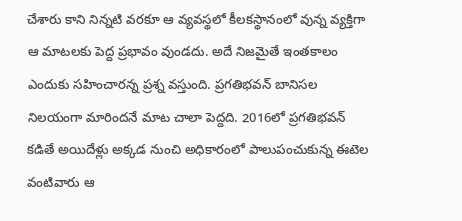చేశారు కాని నిన్నటి వరకూ ఆ వ్యవస్థలో కీలకస్థానంలో వున్న వ్యక్తిగా ఆ మాటలకు పెద్ద ప్రభావం వుండదు. అదే నిజమైతే ఇంతకాలం ఎందుకు సహించారన్న ప్రశ్న వస్తుంది. ప్రగతిభవన్ బానిసల నిలయంగా మారిందనే మాట చాలా పెద్దది. 2016లో ప్రగతిభవన్ కడితే అయిదేళ్లు అక్కడ నుంచి అధికారంలో పాలుపంచుకున్న ఈటెల వంటివారు ఆ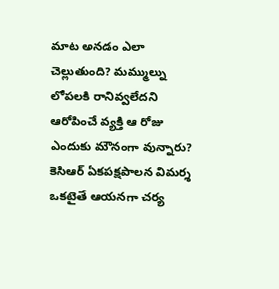మాట అనడం ఎలా చెల్లుతుంది? మమ్ముల్ను లోపలకి రానివ్వలేదని ఆరోపించే వ్యక్తి ఆ రోజు ఎందుకు మౌనంగా వున్నారు? కెసిఆర్ ఏకపక్షపాలన విమర్శ ఒకటైతే ఆయనగా చర్య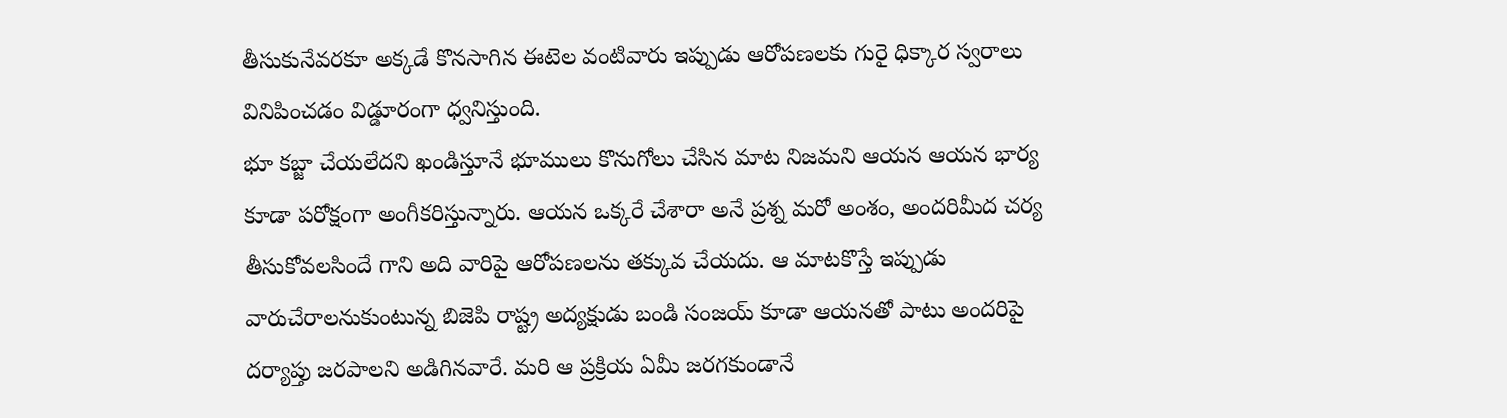తీసుకునేవరకూ అక్కడే కొనసాగిన ఈటెల వంటివారు ఇప్పుడు ఆరోపణలకు గురై ధిక్కార స్వరాలు వినిపించడం విడ్డూరంగా ధ్వనిస్తుంది.
భూ కబ్జా చేయలేదని ఖండిస్తూనే భూములు కొనుగోలు చేసిన మాట నిజమని ఆయన ఆయన భార్య కూడా పరోక్షంగా అంగీకరిస్తున్నారు. ఆయన ఒక్కరే చేశారా అనే ప్రశ్న మరో అంశం, అందరిమీద చర్య తీసుకోవలసిందే గాని అది వారిపై ఆరోపణలను తక్కువ చేయదు. ఆ మాటకొస్తే ఇప్పుడు వారుచేరాలనుకుంటున్న బిజెపి రాష్ట్ర అద్యక్షుడు బండి సంజయ్ కూడా ఆయనతో పాటు అందరిపై దర్యాప్తు జరపాలని అడిగినవారే. మరి ఆ ప్రక్రియ ఏమీ జరగకుండానే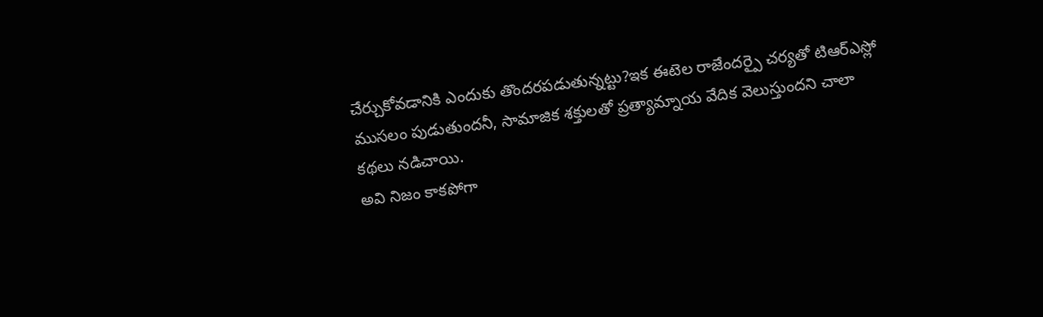చేర్చుకోవడానికి ఎందుకు తొందరపడుతున్నట్టు?ఇక ఈటెల రాజేందర్పై చర్యతో టిఆర్ఎస్లో ముసలం పుడుతుందనీ, సామాజిక శక్తులతో ప్రత్యామ్నాయ వేదిక వెలుస్తుందని చాలా కథలు నడిచాయి.
అవి నిజం కాకపోగా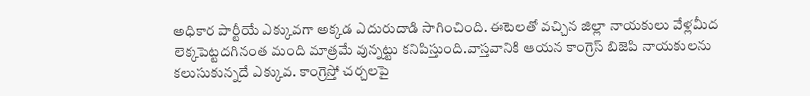అధికార పార్టీయే ఎక్కువగా అక్కడ ఎదురుదాడి సాగించింది. ఈటెలతో వచ్చిన జిల్లా నాయకులు వేళ్లమీద లెక్కపెట్టదగినంత మంది మాత్రమే వున్నట్టు కనిపిస్తుంది.వాస్తవానికి ఆయన కాంగ్రెస్ బిజెపి నాయకులను కలుసుకున్నదే ఎక్కువ. కాంగ్రెస్తో చర్చలపై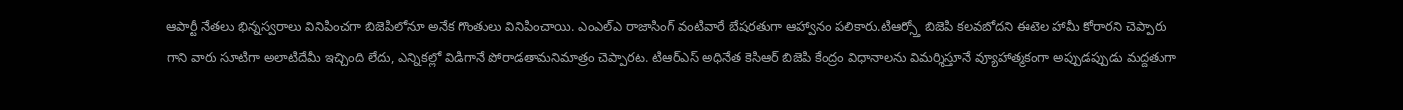ఆపార్టీ నేతలు భిన్నస్వరాలు వినిపించగా బిజెపిలోనూ అనేక గొంతులు వినిపించాయి. ఎంఎల్ఎ రాజాసింగ్ వంటివారే బేషరతుగా ఆహ్వానం పలికారు.టిఆర్స్తో బిజెపి కలవబోదని ఈటెల హామీ కోరారని చెప్పారు గాని వారు సూటిగా అలాటిదేమీ ఇచ్చింది లేదు, ఎన్నికల్లో విడిగానే పోరాడతామనిమాత్రం చెప్పారట. టిఆర్ఎస్ అధినేత కెసిఆర్ బిజెపి కేంద్రం విధానాలను విమర్శిస్తూనే వ్యూహాత్మకంగా అప్పుడప్పుడు మద్దతుగా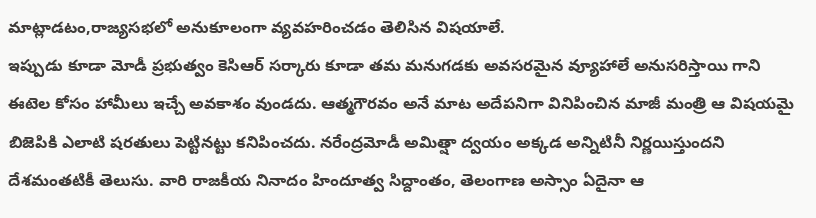మాట్లాడటం,రాజ్యసభలో అనుకూలంగా వ్యవహరించడం తెలిసిన విషయాలే.
ఇప్పుడు కూడా మోడీ ప్రభుత్వం కెసిఆర్ సర్కారు కూడా తమ మనుగడకు అవసరమైన వ్యూహాలే అనుసరిస్తాయి గాని ఈటెల కోసం హామీలు ఇచ్చే అవకాశం వుండదు. ఆత్మగౌరవం అనే మాట అదేపనిగా వినిపించిన మాజీ మంత్రి ఆ విషయమై బిజెపికి ఎలాటి షరతులు పెట్టినట్టు కనిపించదు. నరేంద్రమోడీ అమిత్షా ద్వయం అక్కడ అన్నిటినీ నిర్ణయిస్తుందని దేశమంతటికీ తెలుసు. వారి రాజకీయ నినాదం హిందూత్వ సిద్దాంతం, తెలంగాణ అస్సాం ఏదైనా ఆ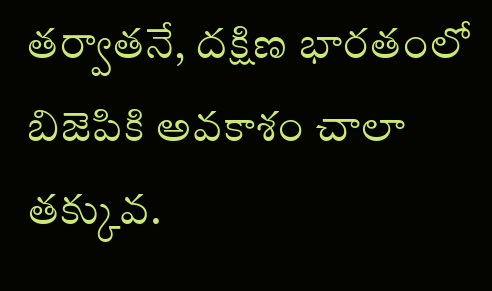తర్వాతనే, దక్షిణ భారతంలో బిజెపికి అవకాశం చాలా తక్కువ.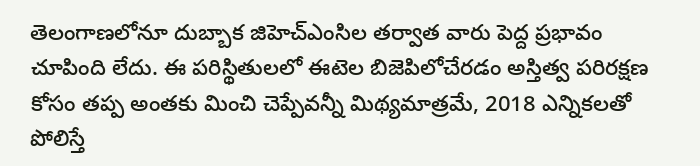తెలంగాణలోనూ దుబ్బాక జిహెచ్ఎంసిల తర్వాత వారు పెద్ద ప్రభావం చూపింది లేదు. ఈ పరిస్థితులలో ఈటెల బిజెపిలోచేరడం అస్తిత్వ పరిరక్షణ కోసం తప్ప అంతకు మించి చెప్పేవన్నీ మిథ్యమాత్రమే, 2018 ఎన్నికలతో పోలిస్తే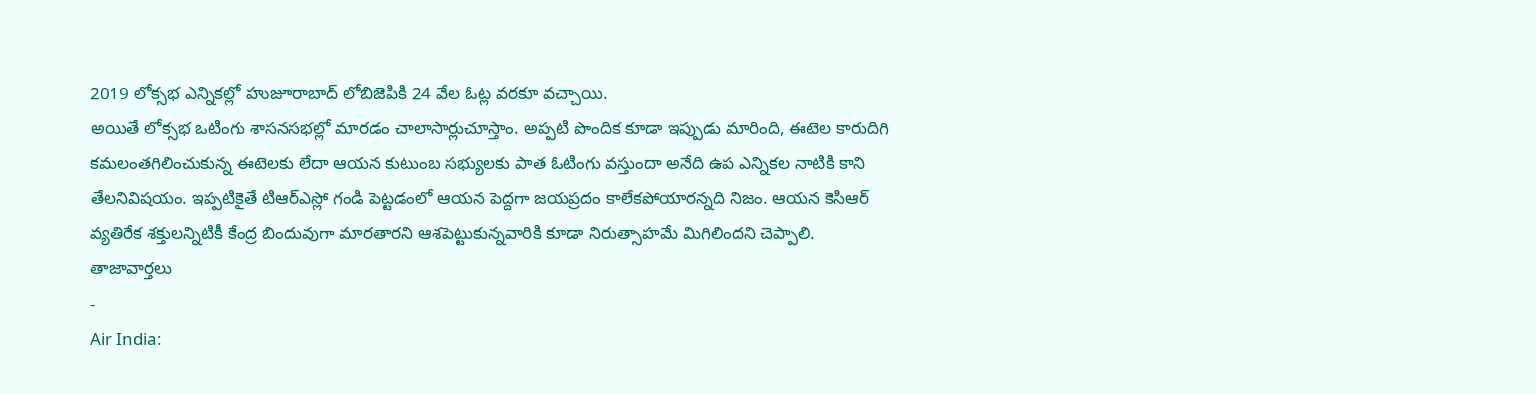2019 లోక్సభ ఎన్నికల్లో హుజూరాబాద్ లోబిజెపికి 24 వేల ఓట్ల వరకూ వచ్చాయి.
అయితే లోక్సభ ఒటింగు శాసనసభల్లో మారడం చాలాసార్లుచూస్తాం. అప్పటి పొందిక కూడా ఇప్పుడు మారింది, ఈటెల కారుదిగి కమలంతగిలించుకున్న ఈటెలకు లేదా ఆయన కుటుంబ సభ్యులకు పాత ఓటింగు వస్తుందా అనేది ఉప ఎన్నికల నాటికి కాని తేలనివిషయం. ఇప్పటికైతే టిఆర్ఎస్లో గండి పెట్టడంలో ఆయన పెద్దగా జయప్రదం కాలేకపోయారన్నది నిజం. ఆయన కెసిఆర్ వ్యతిరేక శక్తులన్నిటికీ కేంద్ర బిందువుగా మారతారని ఆశపెట్టుకున్నవారికి కూడా నిరుత్సాహమే మిగిలిందని చెప్పాలి.
తాజావార్తలు
-
Air India: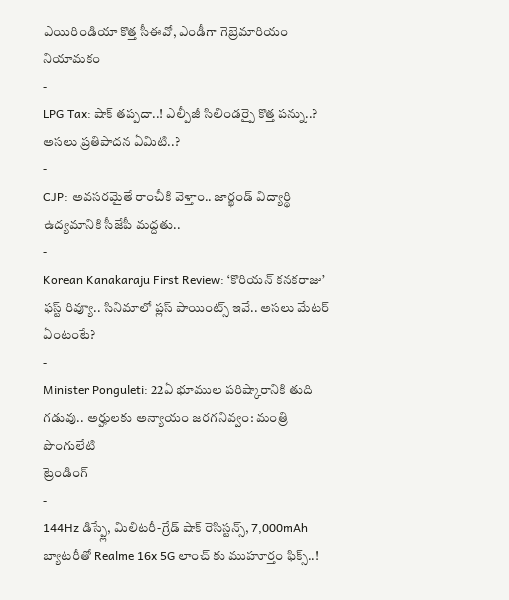ఎయిరిండియా కొత్త సీఈవో, ఎండీగా గెబ్రెమారియం నియామకం
-
LPG Tax: షాక్ తప్పదా..! ఎల్పీజీ సిలిండర్పై కొత్త పన్ను..? అసలు ప్రతిపాదన ఏమిటి..?
-
CJP: అవసరమైతే రాంచీకి వెళ్తాం.. జార్ఖండ్ విద్యార్థి ఉద్యమానికి సీజేపీ మద్దతు..
-
Korean Kanakaraju First Review: ‘కొరియన్ కనకరాజు’ ఫస్ట్ రివ్యూ.. సినిమాలో ప్లస్ పాయింట్స్ ఇవే.. అసలు మేటర్ ఏంటంటే?
-
Minister Ponguleti: 22ఏ భూముల పరిష్కారానికి తుది గడువు.. అర్హులకు అన్యాయం జరగనివ్వం: మంత్రి పొంగులేటి
ట్రెండింగ్
-
144Hz డిస్ప్లే, మిలిటరీ-గ్రేడ్ షాక్ రెసిస్టన్స్, 7,000mAh బ్యాటరీతో Realme 16x 5G లాంచ్ కు ముహూర్తం ఫిక్స్..!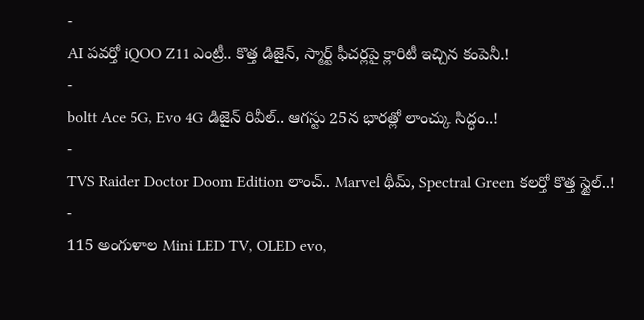-
AI పవర్తో iQOO Z11 ఎంట్రీ.. కొత్త డిజైన్, స్మార్ట్ ఫీచర్లపై క్లారిటీ ఇచ్చిన కంపెనీ.!
-
boltt Ace 5G, Evo 4G డిజైన్ రివీల్.. ఆగస్టు 25న భారత్లో లాంచ్కు సిద్ధం..!
-
TVS Raider Doctor Doom Edition లాంచ్.. Marvel థీమ్, Spectral Green కలర్తో కొత్త స్టైల్..!
-
115 అంగుళాల Mini LED TV, OLED evo,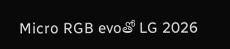Micro RGB evoతో LG 2026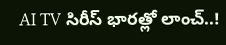AI TV సిరీస్ భారత్లో లాంచ్..!